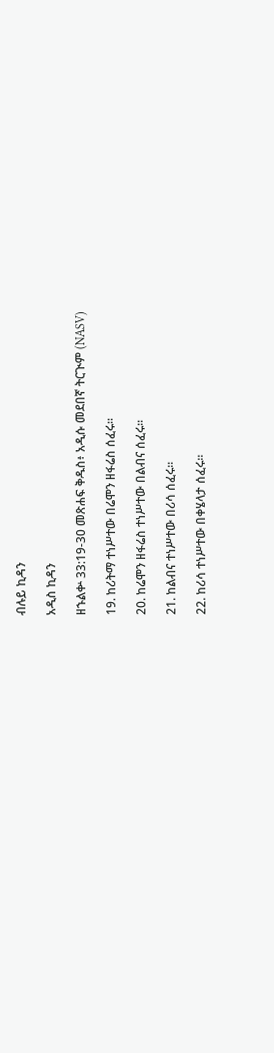ብሉይ ኪዳን

አዲስ ኪዳን

ዘኁልቍ 33:19-30 መጽሐፍ ቅዱስ፥ አዲሱ መደበኛ ትርጒም (NASV)

19. ከሪትማ ተነሥተው በሬሞን ዘፋሬስ ሰፈሩ።

20. ከሬሞን ዘፋሬስ ተነሥተው በልብና ሰፈሩ።

21. ከልብና ተነሥተው በሪሳ ሰፈሩ።

22. ከሪሳ ተነሥተው በቀሄላታ ሰፈሩ።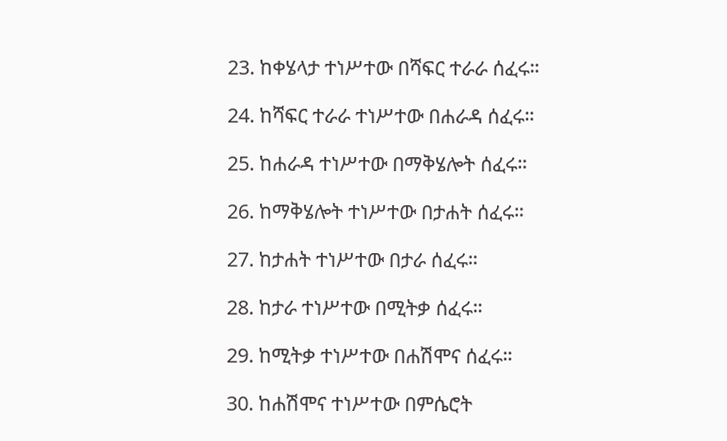23. ከቀሄላታ ተነሥተው በሻፍር ተራራ ሰፈሩ።

24. ከሻፍር ተራራ ተነሥተው በሐራዳ ሰፈሩ።

25. ከሐራዳ ተነሥተው በማቅሄሎት ሰፈሩ።

26. ከማቅሄሎት ተነሥተው በታሐት ሰፈሩ።

27. ከታሐት ተነሥተው በታራ ሰፈሩ።

28. ከታራ ተነሥተው በሚትቃ ሰፈሩ።

29. ከሚትቃ ተነሥተው በሐሽሞና ሰፈሩ።

30. ከሐሽሞና ተነሥተው በምሴሮት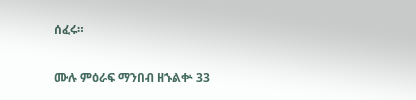ሰፈሩ።

ሙሉ ምዕራፍ ማንበብ ዘኁልቍ 33